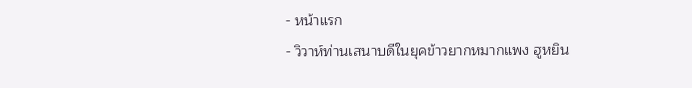- หน้าแรก
- วิวาห์ท่านเสนาบดีในยุคข้าวยากหมากแพง ฮูหยิน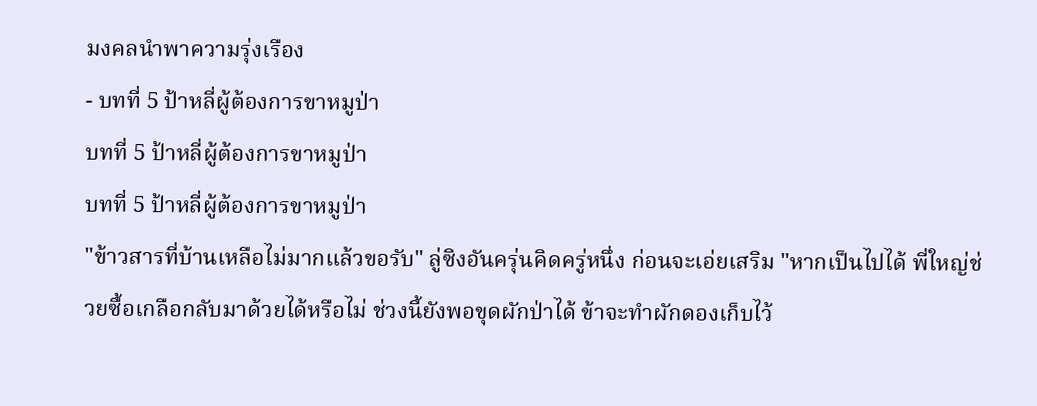มงคลนำพาความรุ่งเรือง
- บทที่ 5 ป้าหลี่ผู้ต้องการขาหมูป่า
บทที่ 5 ป้าหลี่ผู้ต้องการขาหมูป่า
บทที่ 5 ป้าหลี่ผู้ต้องการขาหมูป่า
"ข้าวสารที่บ้านเหลือไม่มากแล้วขอรับ" ลู่ซิงอันครุ่นคิดครู่หนึ่ง ก่อนจะเอ่ยเสริม "หากเป็นไปได้ พี่ใหญ่ช่วยซื้อเกลือกลับมาด้วยได้หรือไม่ ช่วงนี้ยังพอขุดผักป่าได้ ข้าจะทำผักดองเก็บไว้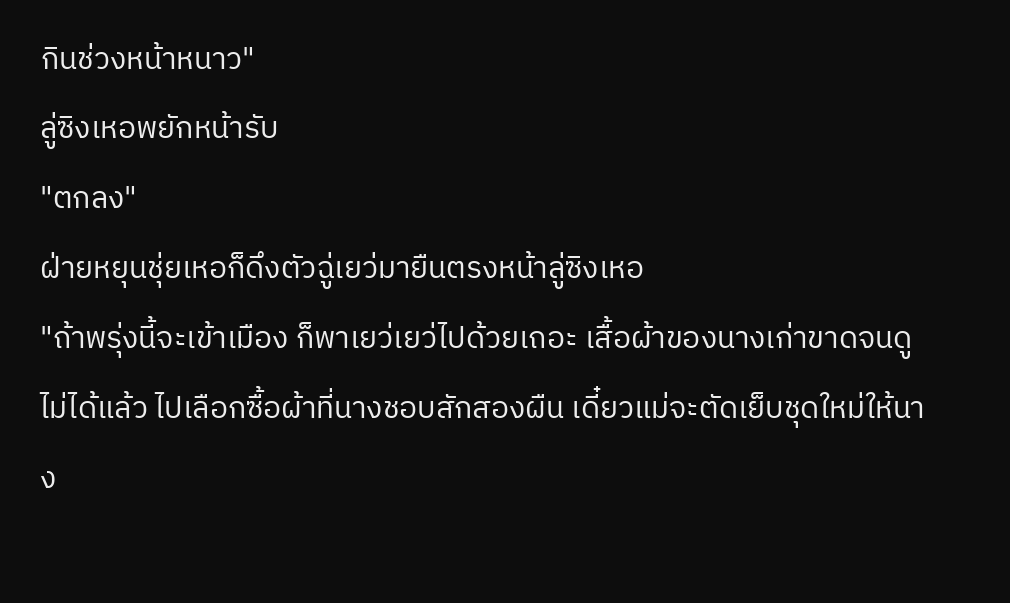กินช่วงหน้าหนาว"
ลู่ซิงเหอพยักหน้ารับ
"ตกลง"
ฝ่ายหยุนชุ่ยเหอก็ดึงตัวฉู่เยว่มายืนตรงหน้าลู่ซิงเหอ
"ถ้าพรุ่งนี้จะเข้าเมือง ก็พาเยว่เยว่ไปด้วยเถอะ เสื้อผ้าของนางเก่าขาดจนดูไม่ได้แล้ว ไปเลือกซื้อผ้าที่นางชอบสักสองผืน เดี๋ยวแม่จะตัดเย็บชุดใหม่ให้นาง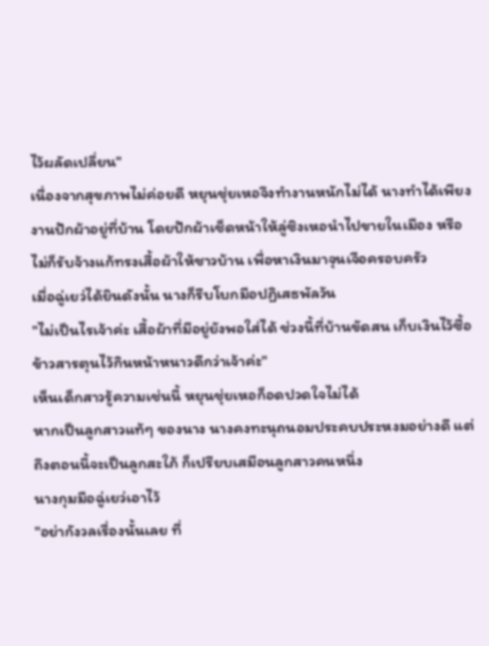ไว้ผลัดเปลี่ยน"
เนื่องจากสุขภาพไม่ค่อยดี หยุนชุ่ยเหอจึงทำงานหนักไม่ได้ นางทำได้เพียงงานปักผ้าอยู่ที่บ้าน โดยปักผ้าเช็ดหน้าให้ลู่ซิงเหอนำไปขายในเมือง หรือไม่ก็รับจ้างแก้ทรงเสื้อผ้าให้ชาวบ้าน เพื่อหาเงินมาจุนเจือครอบครัว
เมื่อฉู่เยว่ได้ยินดังนั้น นางก็รีบโบกมือปฏิเสธพัลวัน
"ไม่เป็นไรเจ้าค่ะ เสื้อผ้าที่มีอยู่ยังพอใส่ได้ ช่วงนี้ที่บ้านขัดสน เก็บเงินไว้ซื้อข้าวสารตุนไว้กินหน้าหนาวดีกว่าเจ้าค่ะ"
เห็นเด็กสาวรู้ความเช่นนี้ หยุนชุ่ยเหอก็อดปวดใจไม่ได้
หากเป็นลูกสาวแท้ๆ ของนาง นางคงทะนุถนอมประคบประหงมอย่างดี แต่ถึงตอนนี้จะเป็นลูกสะใภ้ ก็เปรียบเสมือนลูกสาวคนหนึ่ง
นางกุมมือฉู่เยว่เอาไว้
"อย่ากังวลเรื่องนั้นเลย ที่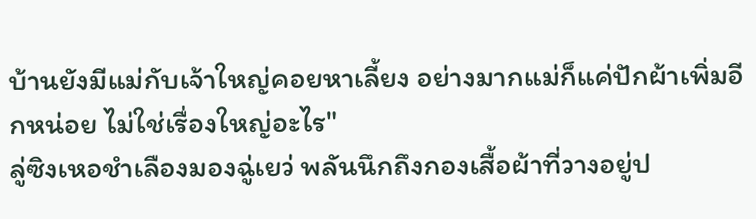บ้านยังมีแม่กับเจ้าใหญ่คอยหาเลี้ยง อย่างมากแม่ก็แค่ปักผ้าเพิ่มอีกหน่อย ไม่ใช่เรื่องใหญ่อะไร"
ลู่ซิงเหอชำเลืองมองฉู่เยว่ พลันนึกถึงกองเสื้อผ้าที่วางอยู่ป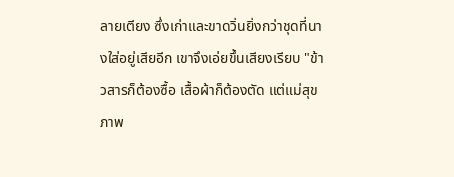ลายเตียง ซึ่งเก่าและขาดวิ่นยิ่งกว่าชุดที่นางใส่อยู่เสียอีก เขาจึงเอ่ยขึ้นเสียงเรียบ "ข้าวสารก็ต้องซื้อ เสื้อผ้าก็ต้องตัด แต่แม่สุขภาพ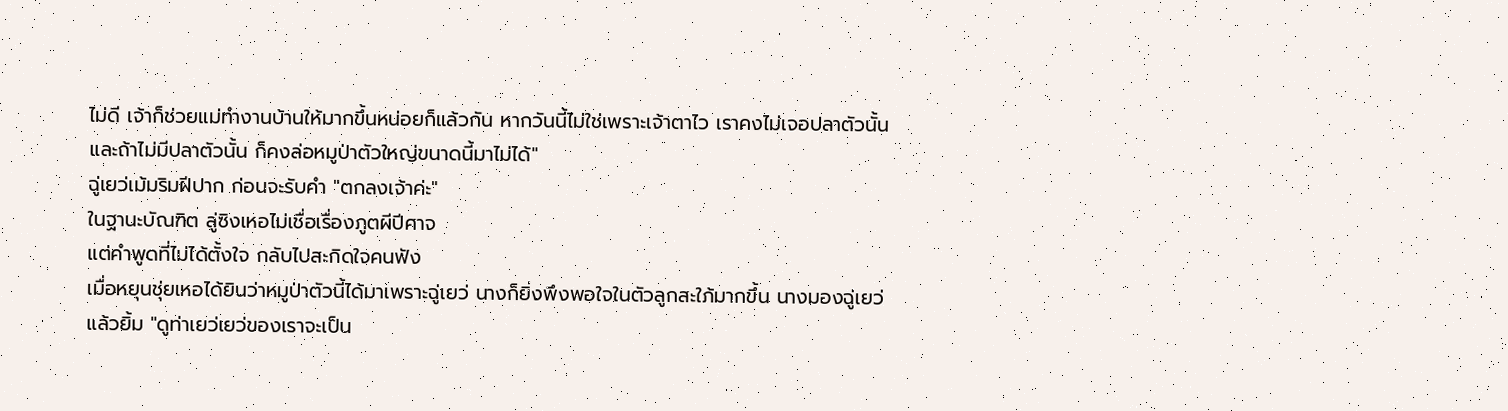ไม่ดี เจ้าก็ช่วยแม่ทำงานบ้านให้มากขึ้นหน่อยก็แล้วกัน หากวันนี้ไม่ใช่เพราะเจ้าตาไว เราคงไม่เจอปลาตัวนั้น และถ้าไม่มีปลาตัวนั้น ก็คงล่อหมูป่าตัวใหญ่ขนาดนี้มาไม่ได้"
ฉู่เยว่เม้มริมฝีปาก ก่อนจะรับคำ "ตกลงเจ้าค่ะ"
ในฐานะบัณฑิต ลู่ซิงเหอไม่เชื่อเรื่องภูตผีปีศาจ
แต่คำพูดที่ไม่ได้ตั้งใจ กลับไปสะกิดใจคนฟัง
เมื่อหยุนชุ่ยเหอได้ยินว่าหมูป่าตัวนี้ได้มาเพราะฉู่เยว่ นางก็ยิ่งพึงพอใจในตัวลูกสะใภ้มากขึ้น นางมองฉู่เยว่แล้วยิ้ม "ดูท่าเยว่เยว่ของเราจะเป็น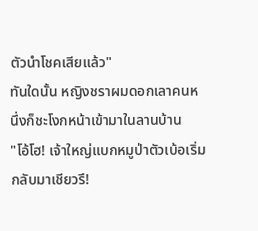ตัวนำโชคเสียแล้ว"
ทันใดนั้น หญิงชราผมดอกเลาคนหนึ่งก็ชะโงกหน้าเข้ามาในลานบ้าน
"โอ้โฮ! เจ้าใหญ่แบกหมูป่าตัวเบ้อเริ่มกลับมาเชียวรึ!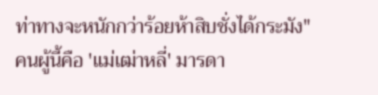ท่าทางจะหนักกว่าร้อยห้าสิบชั่งได้กระมัง"
คนผู้นี้คือ 'แม่เฒ่าหลี่' มารดา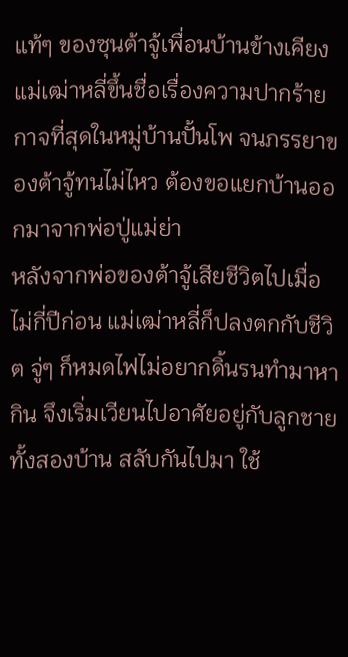แท้ๆ ของซุนต้าจู้เพื่อนบ้านข้างเคียง
แม่เฒ่าหลี่ขึ้นชื่อเรื่องความปากร้ายกาจที่สุดในหมู่บ้านปั้นโพ จนภรรยาของต้าจู้ทนไม่ไหว ต้องขอแยกบ้านออกมาจากพ่อปู่แม่ย่า
หลังจากพ่อของต้าจู้เสียชีวิตไปเมื่อไม่กี่ปีก่อน แม่เฒ่าหลี่ก็ปลงตกกับชีวิต จู่ๆ ก็หมดไฟไม่อยากดิ้นรนทำมาหากิน จึงเริ่มเวียนไปอาศัยอยู่กับลูกชายทั้งสองบ้าน สลับกันไปมา ใช้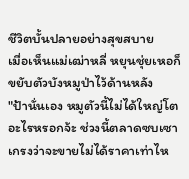ชีวิตบั้นปลายอย่างสุขสบาย
เมื่อเห็นแม่เฒ่าหลี่ หยุนชุ่ยเหอก็ขยับตัวบังหมูป่าไว้ด้านหลัง
"ป้านั่นเอง หมูตัวนี้ไม่ได้ใหญ่โตอะไรหรอกจ้ะ ช่วงนี้ตลาดซบเซา เกรงว่าจะขายไม่ได้ราคาเท่าไห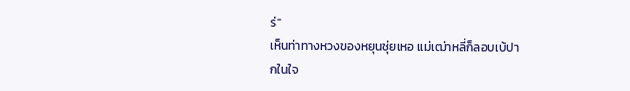ร่"
เห็นท่าทางหวงของหยุนชุ่ยเหอ แม่เฒ่าหลี่ก็ลอบเบ้ปากในใจ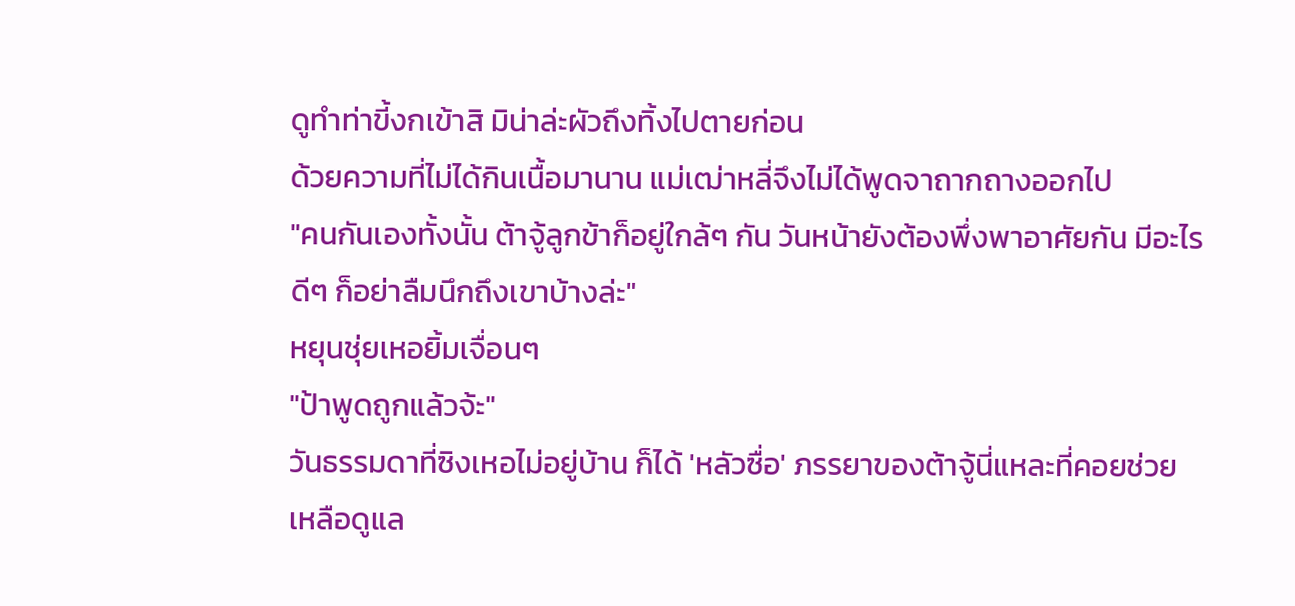ดูทำท่าขี้งกเข้าสิ มิน่าล่ะผัวถึงทิ้งไปตายก่อน
ด้วยความที่ไม่ได้กินเนื้อมานาน แม่เฒ่าหลี่จึงไม่ได้พูดจาถากถางออกไป
"คนกันเองทั้งนั้น ต้าจู้ลูกข้าก็อยู่ใกล้ๆ กัน วันหน้ายังต้องพึ่งพาอาศัยกัน มีอะไรดีๆ ก็อย่าลืมนึกถึงเขาบ้างล่ะ"
หยุนชุ่ยเหอยิ้มเจื่อนๆ
"ป้าพูดถูกแล้วจ้ะ"
วันธรรมดาที่ซิงเหอไม่อยู่บ้าน ก็ได้ 'หลัวซื่อ' ภรรยาของต้าจู้นี่แหละที่คอยช่วยเหลือดูแล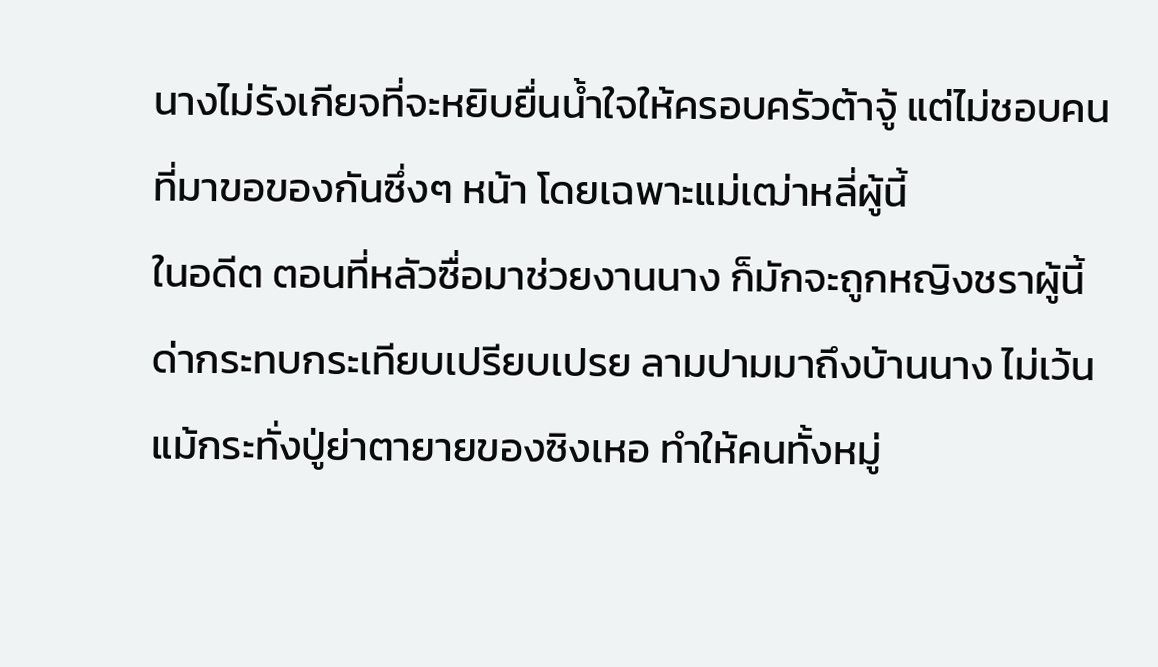นางไม่รังเกียจที่จะหยิบยื่นน้ำใจให้ครอบครัวต้าจู้ แต่ไม่ชอบคนที่มาขอของกันซึ่งๆ หน้า โดยเฉพาะแม่เฒ่าหลี่ผู้นี้
ในอดีต ตอนที่หลัวซื่อมาช่วยงานนาง ก็มักจะถูกหญิงชราผู้นี้ด่ากระทบกระเทียบเปรียบเปรย ลามปามมาถึงบ้านนาง ไม่เว้นแม้กระทั่งปู่ย่าตายายของซิงเหอ ทำให้คนทั้งหมู่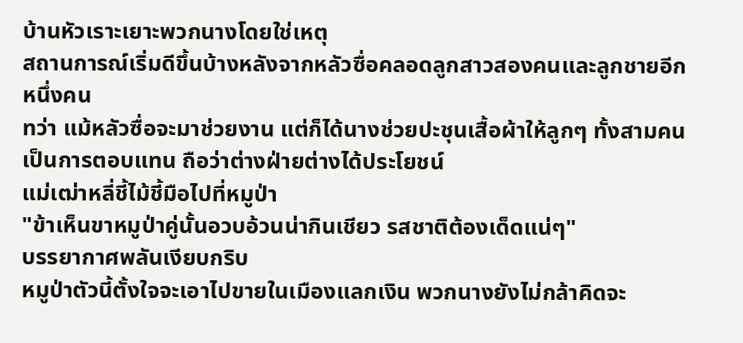บ้านหัวเราะเยาะพวกนางโดยใช่เหตุ
สถานการณ์เริ่มดีขึ้นบ้างหลังจากหลัวซื่อคลอดลูกสาวสองคนและลูกชายอีกหนึ่งคน
ทว่า แม้หลัวซื่อจะมาช่วยงาน แต่ก็ได้นางช่วยปะชุนเสื้อผ้าให้ลูกๆ ทั้งสามคนเป็นการตอบแทน ถือว่าต่างฝ่ายต่างได้ประโยชน์
แม่เฒ่าหลี่ชี้ไม้ชี้มือไปที่หมูป่า
"ข้าเห็นขาหมูป่าคู่นั้นอวบอ้วนน่ากินเชียว รสชาติต้องเด็ดแน่ๆ"
บรรยากาศพลันเงียบกริบ
หมูป่าตัวนี้ตั้งใจจะเอาไปขายในเมืองแลกเงิน พวกนางยังไม่กล้าคิดจะ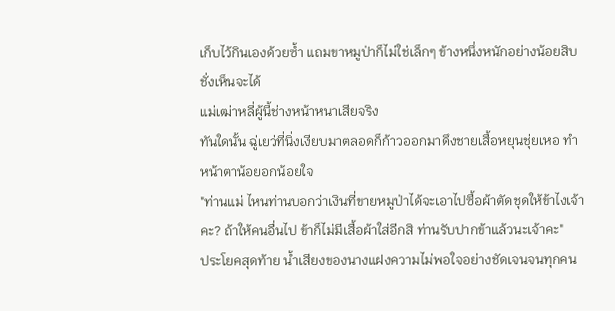เก็บไว้กินเองด้วยซ้ำ แถมขาหมูป่าก็ไม่ใช่เล็กๆ ข้างหนึ่งหนักอย่างน้อยสิบชั่งเห็นจะได้
แม่เฒ่าหลี่ผู้นี้ช่างหน้าหนาเสียจริง
ทันใดนั้น ฉู่เยว่ที่นิ่งเงียบมาตลอดก็ก้าวออกมาดึงชายเสื้อหยุนชุ่ยเหอ ทำหน้าตาน้อยอกน้อยใจ
"ท่านแม่ ไหนท่านบอกว่าเงินที่ขายหมูป่าได้จะเอาไปซื้อผ้าตัดชุดให้ข้าไงเจ้าคะ? ถ้าให้คนอื่นไป ข้าก็ไม่มีเสื้อผ้าใส่อีกสิ ท่านรับปากข้าแล้วนะเจ้าคะ"
ประโยคสุดท้าย น้ำเสียงของนางแฝงความไม่พอใจอย่างชัดเจนจนทุกคน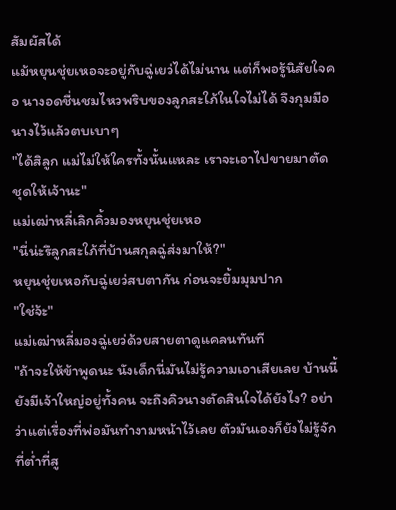สัมผัสได้
แม้หยุนชุ่ยเหอจะอยู่กับฉู่เยว่ได้ไม่นาน แต่ก็พอรู้นิสัยใจคอ นางอดชื่นชมไหวพริบของลูกสะใภ้ในใจไม่ได้ จึงกุมมือนางไว้แล้วตบเบาๆ
"ได้สิลูก แม่ไม่ให้ใครทั้งนั้นแหละ เราจะเอาไปขายมาตัดชุดให้เจ้านะ"
แม่เฒ่าหลี่เลิกคิ้วมองหยุนชุ่ยเหอ
"นี่น่ะรึลูกสะใภ้ที่บ้านสกุลฉู่ส่งมาให้?"
หยุนชุ่ยเหอกับฉู่เยว่สบตากัน ก่อนจะยิ้มมุมปาก
"ใช่จ้ะ"
แม่เฒ่าหลี่มองฉู่เยว่ด้วยสายตาดูแคลนทันที
"ถ้าจะให้ข้าพูดนะ นังเด็กนี่มันไม่รู้ความเอาเสียเลย บ้านนี้ยังมีเจ้าใหญ่อยู่ทั้งคน จะถึงคิวนางตัดสินใจได้ยังไง? อย่าว่าแต่เรื่องที่พ่อมันทำงามหน้าไว้เลย ตัวมันเองก็ยังไม่รู้จักที่ต่ำที่สู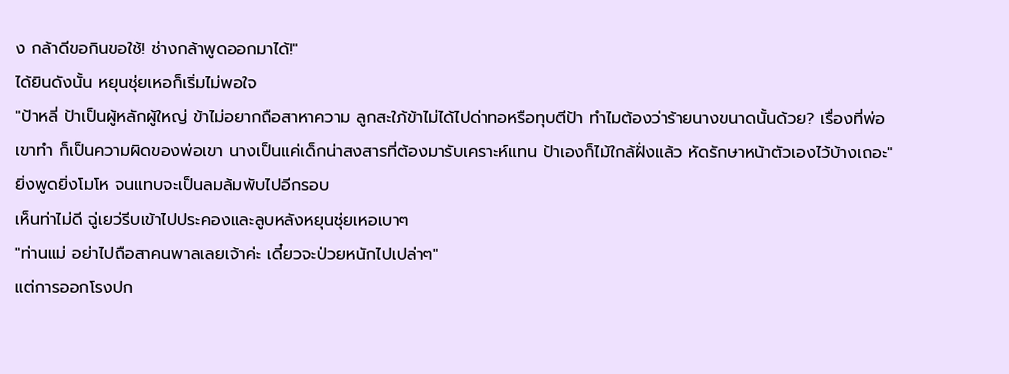ง กล้าดีขอกินขอใช้! ช่างกล้าพูดออกมาได้!"
ได้ยินดังนั้น หยุนชุ่ยเหอก็เริ่มไม่พอใจ
"ป้าหลี่ ป้าเป็นผู้หลักผู้ใหญ่ ข้าไม่อยากถือสาหาความ ลูกสะใภ้ข้าไม่ได้ไปด่าทอหรือทุบตีป้า ทำไมต้องว่าร้ายนางขนาดนั้นด้วย? เรื่องที่พ่อเขาทำ ก็เป็นความผิดของพ่อเขา นางเป็นแค่เด็กน่าสงสารที่ต้องมารับเคราะห์แทน ป้าเองก็ไม้ใกล้ฝั่งแล้ว หัดรักษาหน้าตัวเองไว้บ้างเถอะ"
ยิ่งพูดยิ่งโมโห จนแทบจะเป็นลมล้มพับไปอีกรอบ
เห็นท่าไม่ดี ฉู่เยว่รีบเข้าไปประคองและลูบหลังหยุนชุ่ยเหอเบาๆ
"ท่านแม่ อย่าไปถือสาคนพาลเลยเจ้าค่ะ เดี๋ยวจะป่วยหนักไปเปล่าๆ"
แต่การออกโรงปก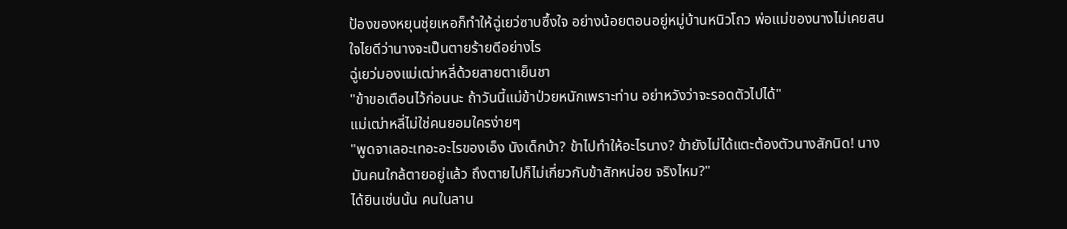ป้องของหยุนชุ่ยเหอก็ทำให้ฉู่เยว่ซาบซึ้งใจ อย่างน้อยตอนอยู่หมู่บ้านหนิวโถว พ่อแม่ของนางไม่เคยสนใจไยดีว่านางจะเป็นตายร้ายดีอย่างไร
ฉู่เยว่มองแม่เฒ่าหลี่ด้วยสายตาเย็นชา
"ข้าขอเตือนไว้ก่อนนะ ถ้าวันนี้แม่ข้าป่วยหนักเพราะท่าน อย่าหวังว่าจะรอดตัวไปได้"
แม่เฒ่าหลี่ไม่ใช่คนยอมใครง่ายๆ
"พูดจาเลอะเทอะอะไรของเอ็ง นังเด็กบ้า? ข้าไปทำให้อะไรนาง? ข้ายังไม่ได้แตะต้องตัวนางสักนิด! นางมันคนใกล้ตายอยู่แล้ว ถึงตายไปก็ไม่เกี่ยวกับข้าสักหน่อย จริงไหม?"
ได้ยินเช่นนั้น คนในลาน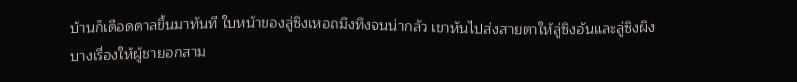บ้านก็เดือดดาลขึ้นมาทันที ใบหน้าของลู่ซิงเหอถมึงทึงจนน่ากลัว เขาหันไปส่งสายตาให้ลู่ซิงอันและลู่ซิงผิง
บางเรื่องให้ผู้ชายอกสาม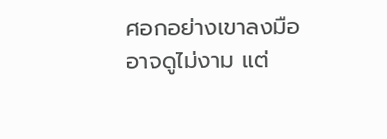ศอกอย่างเขาลงมืออาจดูไม่งาม แต่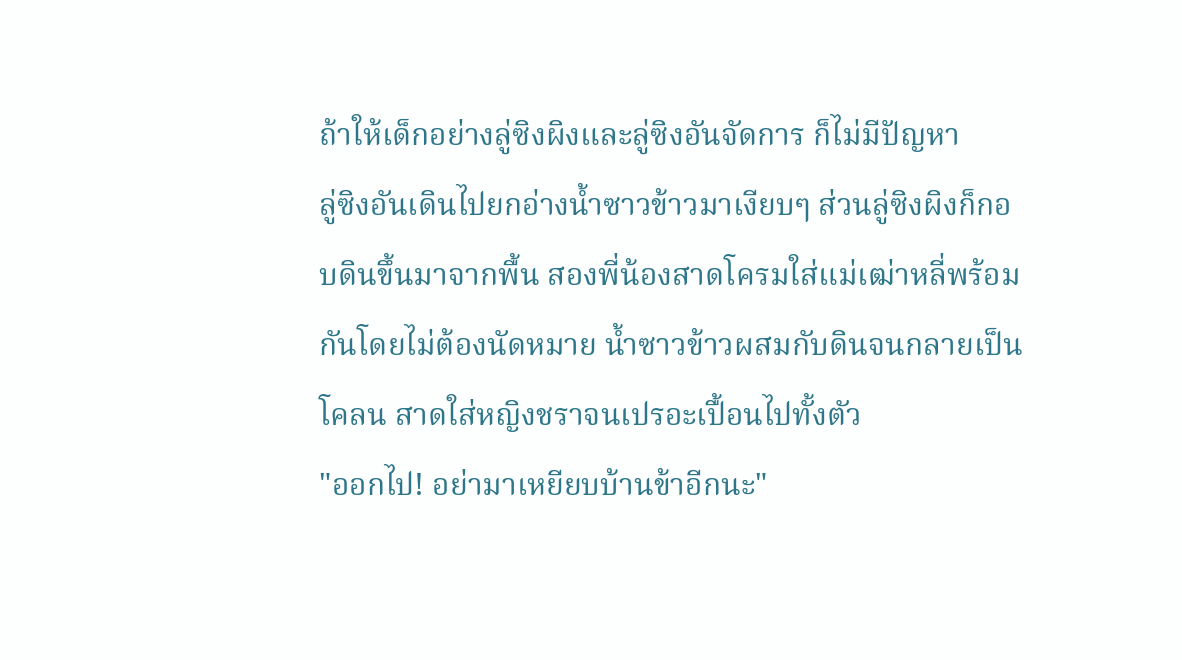ถ้าให้เด็กอย่างลู่ซิงผิงและลู่ซิงอันจัดการ ก็ไม่มีปัญหา
ลู่ซิงอันเดินไปยกอ่างน้ำซาวข้าวมาเงียบๆ ส่วนลู่ซิงผิงก็กอบดินขึ้นมาจากพื้น สองพี่น้องสาดโครมใส่แม่เฒ่าหลี่พร้อมกันโดยไม่ต้องนัดหมาย น้ำซาวข้าวผสมกับดินจนกลายเป็นโคลน สาดใส่หญิงชราจนเปรอะเปื้อนไปทั้งตัว
"ออกไป! อย่ามาเหยียบบ้านข้าอีกนะ"